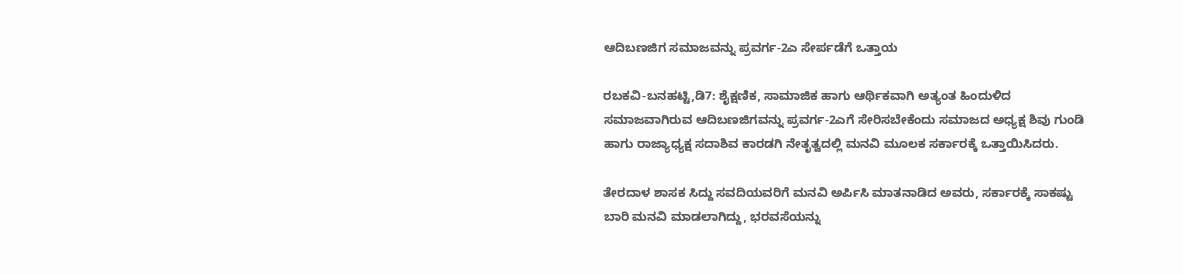ಆದಿಬಣಜಿಗ ಸಮಾಜವನ್ನು ಪ್ರವರ್ಗ-2ಎ ಸೇರ್ಪಡೆಗೆ ಒತ್ತಾಯ

ರಬಕವಿ-ಬನಹಟ್ಟಿ,ಡಿ7: ಶೈಕ್ಷಣಿಕ, ಸಾಮಾಜಿಕ ಹಾಗು ಆರ್ಥಿಕವಾಗಿ ಅತ್ಯಂತ ಹಿಂದುಳಿದ ಸಮಾಜವಾಗಿರುವ ಆದಿಬಣಜಿಗವನ್ನು ಪ್ರವರ್ಗ-2ಎಗೆ ಸೇರಿಸಬೇಕೆಂದು ಸಮಾಜದ ಅಧ್ಯಕ್ಷ ಶಿವು ಗುಂಡಿ ಹಾಗು ರಾಜ್ಯಾಧ್ಯಕ್ಷ ಸದಾಶಿವ ಕಾರಡಗಿ ನೇತೃತ್ವದಲ್ಲಿ ಮನವಿ ಮೂಲಕ ಸರ್ಕಾರಕ್ಕೆ ಒತ್ತಾಯಿಸಿದರು.

ತೇರದಾಳ ಶಾಸಕ ಸಿದ್ದು ಸವದಿಯವರಿಗೆ ಮನವಿ ಅರ್ಪಿಸಿ ಮಾತನಾಡಿದ ಅವರು, ಸರ್ಕಾರಕ್ಕೆ ಸಾಕಷ್ಟು ಬಾರಿ ಮನವಿ ಮಾಡಲಾಗಿದ್ದು, ಭರವಸೆಯನ್ನು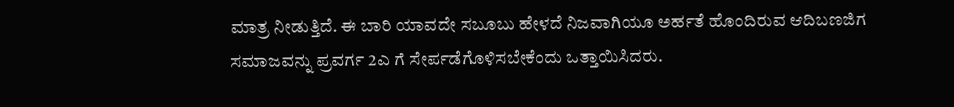ಮಾತ್ರ ನೀಡುತ್ತಿದೆ. ಈ ಬಾರಿ ಯಾವದೇ ಸಬೂಬು ಹೇಳದೆ ನಿಜವಾಗಿಯೂ ಅರ್ಹತೆ ಹೊಂದಿರುವ ಆದಿಬಣಜಿಗ ಸಮಾಜವನ್ನು ಪ್ರವರ್ಗ 2ಎ ಗೆ ಸೇರ್ಪಡೆಗೊಳಿಸಬೇಕೆಂದು ಒತ್ತಾಯಿಸಿದರು.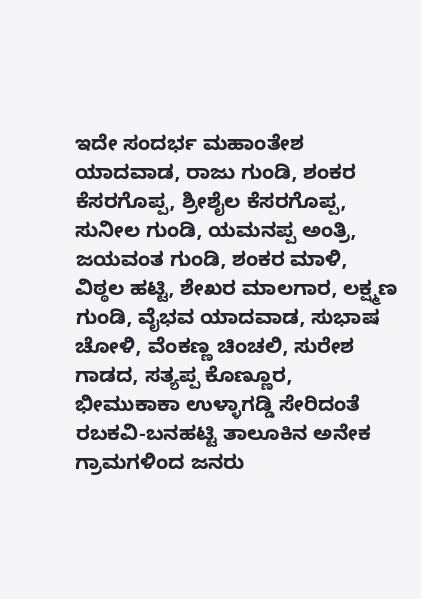ಇದೇ ಸಂದರ್ಭ ಮಹಾಂತೇಶ ಯಾದವಾಡ, ರಾಜು ಗುಂಡಿ, ಶಂಕರ ಕೆಸರಗೊಪ್ಪ, ಶ್ರೀಶೈಲ ಕೆಸರಗೊಪ್ಪ, ಸುನೀಲ ಗುಂಡಿ, ಯಮನಪ್ಪ ಅಂತ್ರಿ, ಜಯವಂತ ಗುಂಡಿ, ಶಂಕರ ಮಾಳಿ, ವಿಠ್ಠಲ ಹಟ್ಟಿ, ಶೇಖರ ಮಾಲಗಾರ, ಲಕ್ಷ್ಮಣ ಗುಂಡಿ, ವೈಭವ ಯಾದವಾಡ, ಸುಭಾಷ ಚೋಳಿ, ವೆಂಕಣ್ಣ ಚಿಂಚಲಿ, ಸುರೇಶ ಗಾಡದ, ಸತ್ಯಪ್ಪ ಕೊಣ್ಣೂರ, ಭೀಮುಕಾಕಾ ಉಳ್ಳಾಗಡ್ಡಿ ಸೇರಿದಂತೆ ರಬಕವಿ-ಬನಹಟ್ಟಿ ತಾಲೂಕಿನ ಅನೇಕ ಗ್ರಾಮಗಳಿಂದ ಜನರು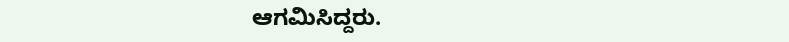ಆಗಮಿಸಿದ್ದರು.